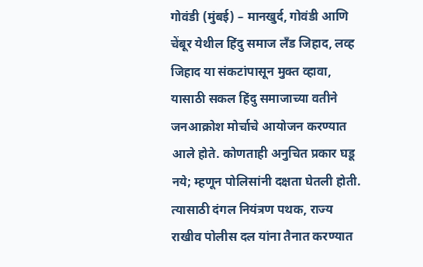गोवंडी (मुंबई) – मानखुर्द, गोवंडी आणि चेंबूर येथील हिंदु समाज लँड जिहाद, लव्ह जिहाद या संकटांपासून मुक्त व्हावा, यासाठी सकल हिंदु समाजाच्या वतीने जनआक्रोश मोर्चाचे आयोजन करण्यात आले होते. कोणताही अनुचित प्रकार घडू नये; म्हणून पोलिसांनी दक्षता घेतली होती. त्यासाठी दंगल नियंत्रण पथक, राज्य राखीव पोलीस दल यांना तैनात करण्यात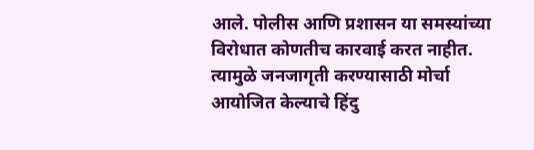आले. पोलीस आणि प्रशासन या समस्यांच्या विरोधात कोणतीच कारवाई करत नाहीत. त्यामुळे जनजागृती करण्यासाठी मोर्चा आयोजित केल्याचे हिंदु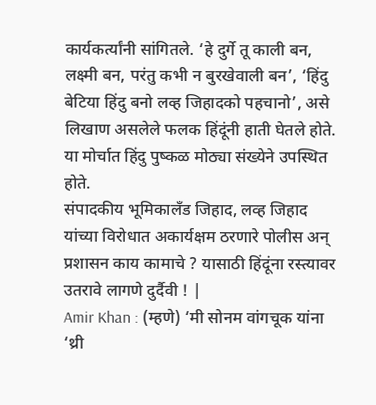कार्यकर्त्यांनी सांगितले. ‘हे दुर्गे तू काली बन, लक्ष्मी बन, परंतु कभी न बुरखेवाली बन’, ‘हिंदु बेटिया हिंदु बनो लव्ह जिहादको पहचानो’, असे लिखाण असलेले फलक हिंदूंनी हाती घेतले होते. या मोर्चात हिंदु पुष्कळ मोठ्या संख्येने उपस्थित होते.
संपादकीय भूमिकालँड जिहाद, लव्ह जिहाद यांच्या विरोधात अकार्यक्षम ठरणारे पोलीस अन् प्रशासन काय कामाचे ? यासाठी हिंदूंना रस्त्यावर उतरावे लागणे दुर्दैवी ! |
Amir Khan : (म्हणे) ‘मी सोनम वांगचूक यांना ‘थ्री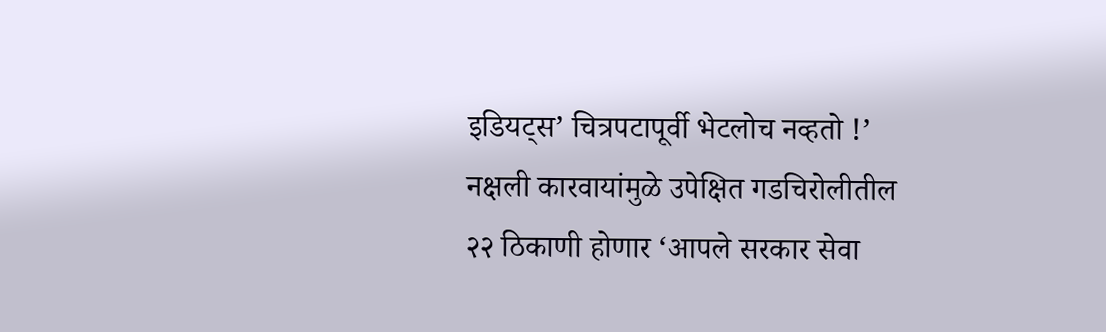इडियट्स’ चित्रपटापूर्वी भेटलोच नव्हतो !’
नक्षली कारवायांमुळे उपेक्षित गडचिरोलीतील २२ ठिकाणी होणार ‘आपले सरकार सेवा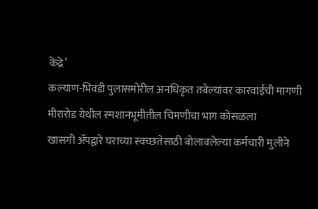केंद्रे’
कल्याण-भिवंडी पुलासमोरील अनधिकृत तबेल्यांवर कारवाईची मागणी
मीरारोड येथील स्मशानभूमीतील चिमणीचा भाग कोसळला
खासगी ॲपद्वारे घराच्या स्वच्छतेसाठी बोलावलेल्या कर्मचारी मुलीने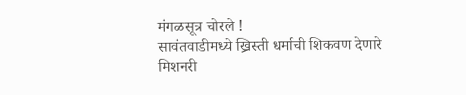मंगळसूत्र चोरले !
सावंतवाडीमध्ये ख्रिस्ती धर्माची शिकवण देणारे मिशनरी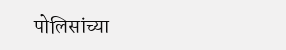पोलिसांच्या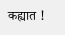कह्यात !